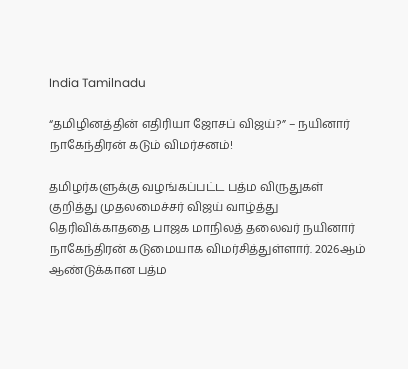India Tamilnadu

“தமிழினத்தின் எதிரியா ஜோசப் விஜய்?” – நயினார் நாகேந்திரன் கடும் விமர்சனம்!

தமிழர்களுக்கு வழங்கப்பட்ட பத்ம விருதுகள் குறித்து முதலமைச்சர் விஜய் வாழ்த்து தெரிவிக்காததை பாஜக மாநிலத் தலைவர் நயினார் நாகேந்திரன் கடுமையாக விமர்சித்துள்ளார். 2026ஆம் ஆண்டுக்கான பத்ம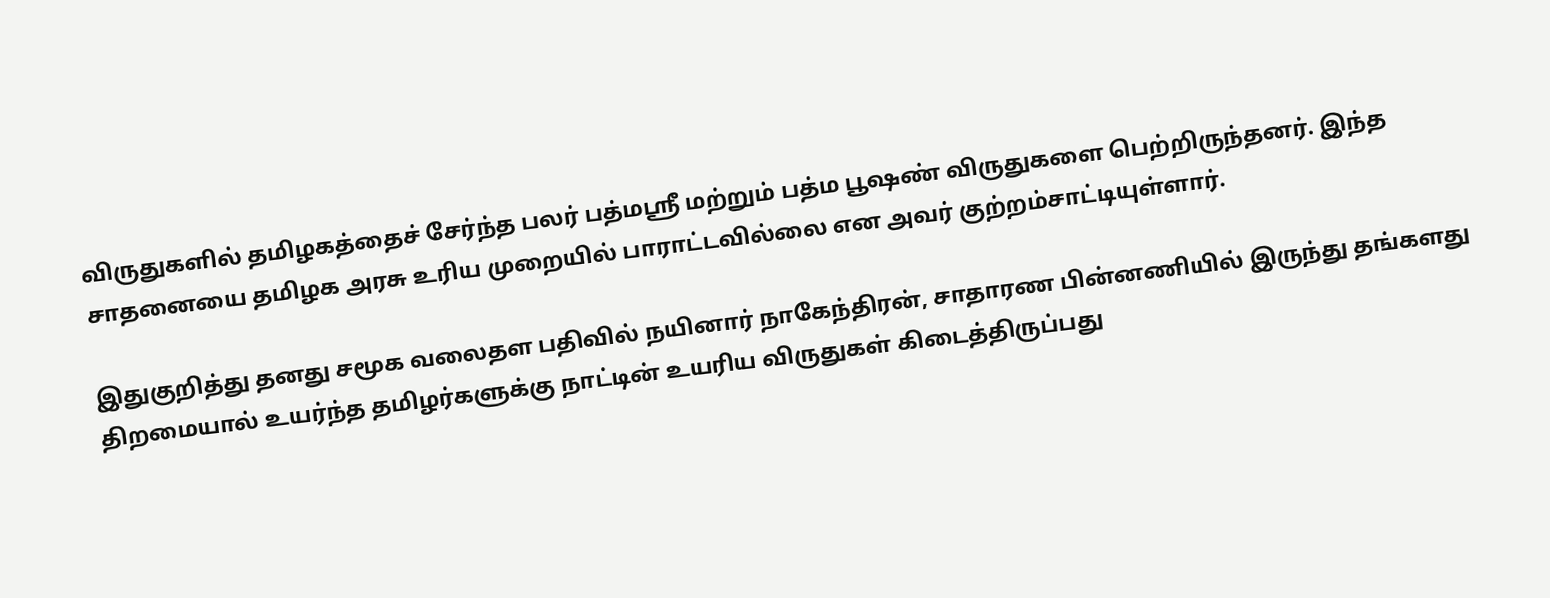விருதுகளில் தமிழகத்தைச் சேர்ந்த பலர் பத்மஸ்ரீ மற்றும் பத்ம பூஷண் விருதுகளை பெற்றிருந்தனர். இந்த சாதனையை தமிழக அரசு உரிய முறையில் பாராட்டவில்லை என அவர் குற்றம்சாட்டியுள்ளார்.

இதுகுறித்து தனது சமூக வலைதள பதிவில் நயினார் நாகேந்திரன், சாதாரண பின்னணியில் இருந்து தங்களது திறமையால் உயர்ந்த தமிழர்களுக்கு நாட்டின் உயரிய விருதுகள் கிடைத்திருப்பது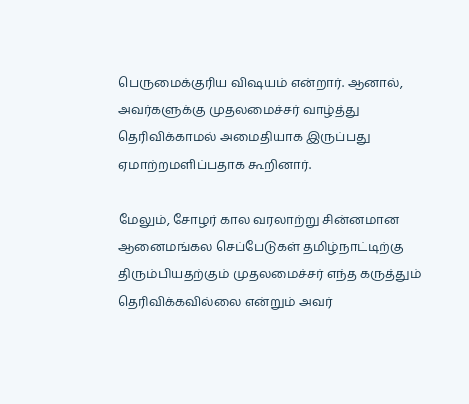பெருமைக்குரிய விஷயம் என்றார். ஆனால், அவர்களுக்கு முதலமைச்சர் வாழ்த்து தெரிவிக்காமல் அமைதியாக இருப்பது ஏமாற்றமளிப்பதாக கூறினார்.

மேலும், சோழர் கால வரலாற்று சின்னமான ஆனைமங்கல செப்பேடுகள் தமிழ்நாட்டிற்கு திரும்பியதற்கும் முதலமைச்சர் எந்த கருத்தும் தெரிவிக்கவில்லை என்றும் அவர்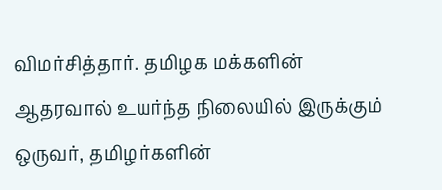விமர்சித்தார். தமிழக மக்களின் ஆதரவால் உயர்ந்த நிலையில் இருக்கும் ஒருவர், தமிழர்களின்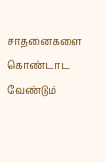சாதனைகளை கொண்டாட வேண்டும்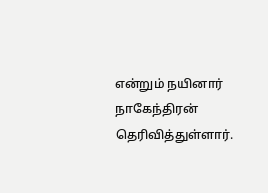என்றும் நயினார் நாகேந்திரன் தெரிவித்துள்ளார்.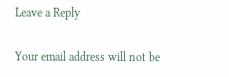Leave a Reply

Your email address will not be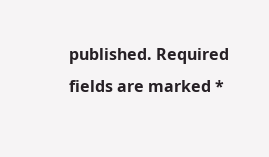published. Required fields are marked *